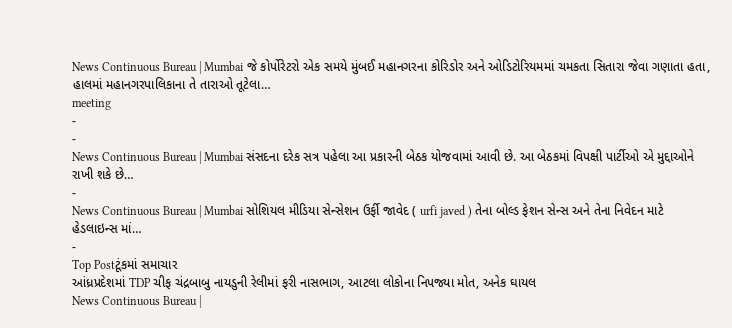News Continuous Bureau | Mumbai જે કોર્પોરેટરો એક સમયે મુંબઈ મહાનગરના કોરિડોર અને ઓડિટોરિયમમાં ચમકતા સિતારા જેવા ગણાતા હતા, હાલમાં મહાનગરપાલિકાના તે તારાઓ તૂટેલા…
meeting
-
-
News Continuous Bureau | Mumbai સંસદના દરેક સત્ર પહેલા આ પ્રકારની બેઠક યોજવામાં આવી છે. આ બેઠકમાં વિપક્ષી પાર્ટીઓ એ મુદ્દાઓને રાખી શકે છે…
-
News Continuous Bureau | Mumbai સોશિયલ મીડિયા સેન્સેશન ઉર્ફી જાવેદ ( urfi javed ) તેના બોલ્ડ ફેશન સેન્સ અને તેના નિવેદન માટે હેડલાઇન્સ માં…
-
Top Postટૂંકમાં સમાચાર
આંધ્રપ્રદેશમાં TDP ચીફ ચંદ્રબાબુ નાયડુની રેલીમાં ફરી નાસભાગ, આટલા લોકોના નિપજ્યા મોત, અનેક ઘાયલ
News Continuous Bureau |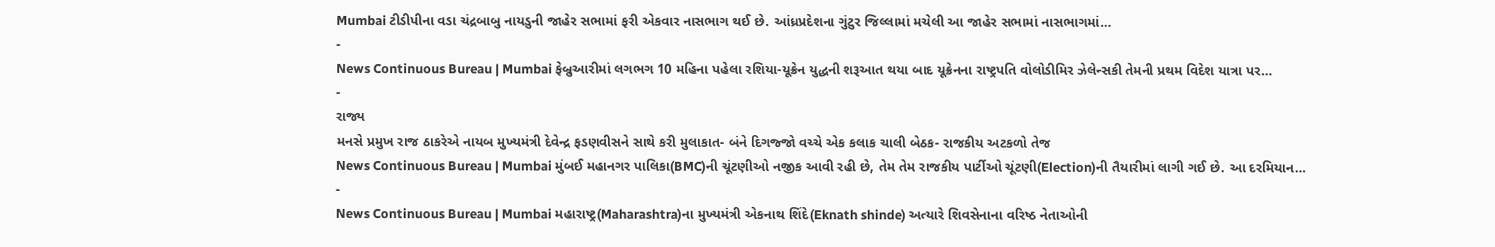Mumbai ટીડીપીના વડા ચંદ્રબાબુ નાયડુની જાહેર સભામાં ફરી એકવાર નાસભાગ થઈ છે. આંધ્રપ્રદેશના ગુંટુર જિલ્લામાં મચેલી આ જાહેર સભામાં નાસભાગમાં…
-
News Continuous Bureau | Mumbai ફેબ્રુઆરીમાં લગભગ 10 મહિના પહેલા રશિયા-યૂક્રેન યુદ્ધની શરૂઆત થયા બાદ યૂક્રેનના રાષ્ટ્રપતિ વોલોડીમિર ઝેલેન્સકી તેમની પ્રથમ વિદેશ યાત્રા પર…
-
રાજ્ય
મનસે પ્રમુખ રાજ ઠાકરેએ નાયબ મુખ્યમંત્રી દેવેન્દ્ર ફડણવીસને સાથે કરી મુલાકાત- બંને દિગજ્જો વચ્ચે એક કલાક ચાલી બેઠક- રાજકીય અટકળો તેજ
News Continuous Bureau | Mumbai મુંબઈ મહાનગર પાલિકા(BMC)ની ચૂંટણીઓ નજીક આવી રહી છે, તેમ તેમ રાજકીય પાર્ટીઓ ચૂંટણી(Election)ની તૈયારીમાં લાગી ગઈ છે. આ દરમિયાન…
-
News Continuous Bureau | Mumbai મહારાષ્ટ્ર(Maharashtra)ના મુખ્યમંત્રી એકનાથ શિંદે(Eknath shinde) અત્યારે શિવસેનાના વરિષ્ઠ નેતાઓની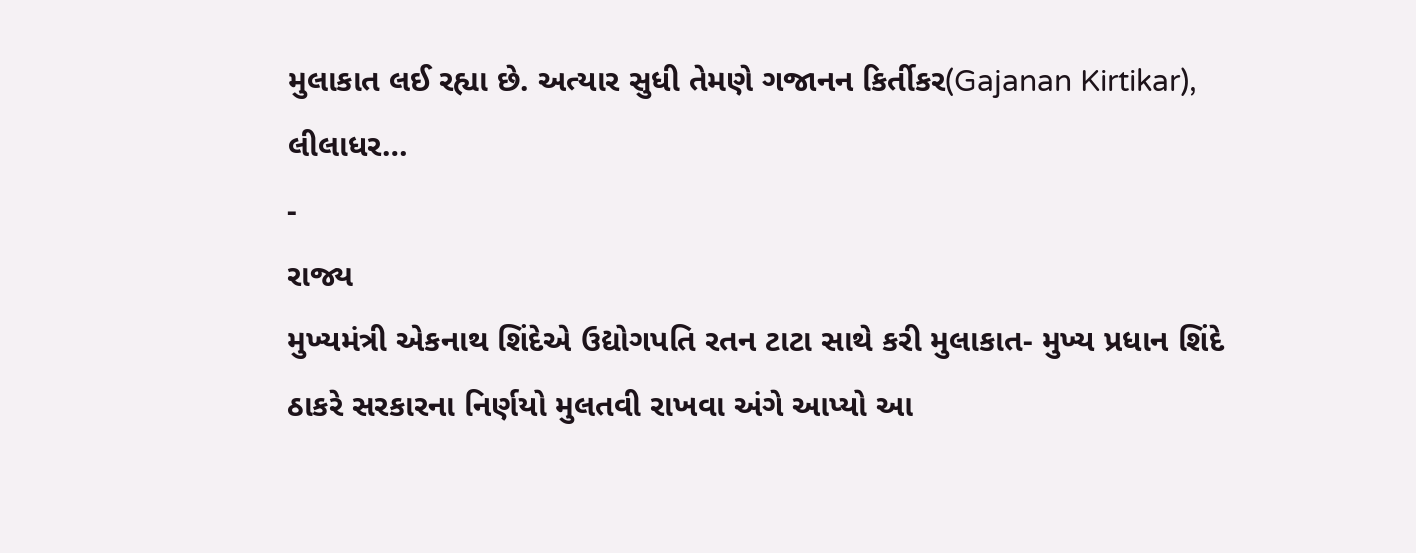મુલાકાત લઈ રહ્યા છે. અત્યાર સુધી તેમણે ગજાનન કિર્તીકર(Gajanan Kirtikar), લીલાધર…
-
રાજ્ય
મુખ્યમંત્રી એકનાથ શિંદેએ ઉદ્યોગપતિ રતન ટાટા સાથે કરી મુલાકાત- મુખ્ય પ્રધાન શિંદે ઠાકરે સરકારના નિર્ણયો મુલતવી રાખવા અંગે આપ્યો આ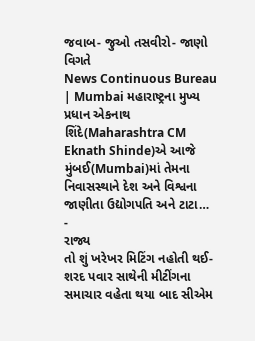જવાબ- જુઓ તસવીરો- જાણો વિગતે
News Continuous Bureau | Mumbai મહારાષ્ટ્રના મુખ્ય પ્રધાન એકનાથ શિંદે(Maharashtra CM Eknath Shinde)એ આજે મુંબઈ(Mumbai)માં તેમના નિવાસસ્થાને દેશ અને વિશ્વના જાણીતા ઉદ્યોગપતિ અને ટાટા…
-
રાજ્ય
તો શું ખરેખર મિટિંગ નહોતી થઈ-શરદ પવાર સાથેની મીટીંગના સમાચાર વહેતા થયા બાદ સીએમ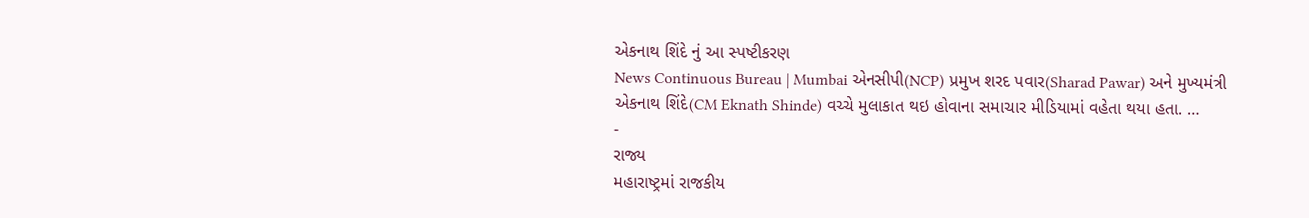એકનાથ શિંદે નું આ સ્પષ્ટીકરણ
News Continuous Bureau | Mumbai એનસીપી(NCP) પ્રમુખ શરદ પવાર(Sharad Pawar) અને મુખ્યમંત્રી એકનાથ શિંદે(CM Eknath Shinde) વચ્ચે મુલાકાત થઇ હોવાના સમાચાર મીડિયામાં વહેતા થયા હતા. …
-
રાજ્ય
મહારાષ્ટ્રમાં રાજકીય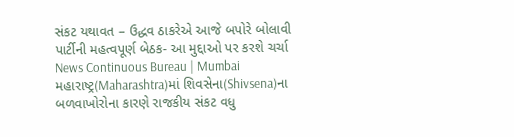સંકટ યથાવત – ઉદ્ધવ ઠાકરેએ આજે બપોરે બોલાવી પાર્ટીની મહત્વપૂર્ણ બેઠક- આ મુદ્દાઓ પર કરશે ચર્ચા
News Continuous Bureau | Mumbai મહારાષ્ટ્ર(Maharashtra)માં શિવસેના(Shivsena)ના બળવાખોરોના કારણે રાજકીય સંકટ વધુ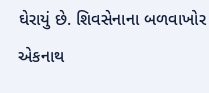ઘેરાયું છે. શિવસેનાના બળવાખોર એકનાથ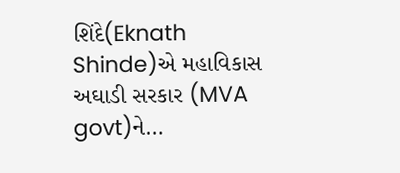શિંદે(Eknath Shinde)એ મહાવિકાસ અઘાડી સરકાર (MVA govt)ને…